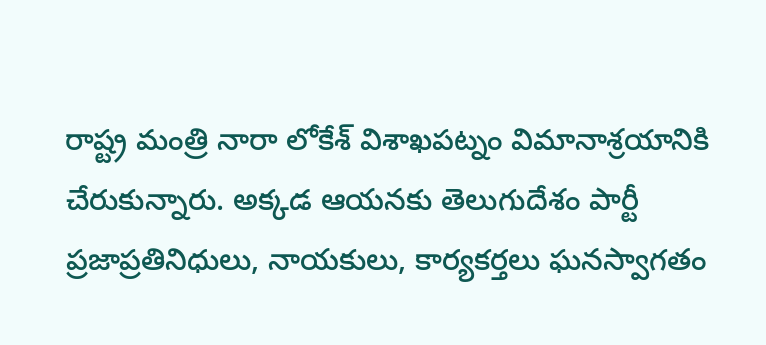రాష్ట్ర మంత్రి నారా లోకేశ్ విశాఖపట్నం విమానాశ్రయానికి చేరుకున్నారు. అక్కడ ఆయనకు తెలుగుదేశం పార్టీ ప్రజాప్రతినిధులు, నాయకులు, కార్యకర్తలు ఘనస్వాగతం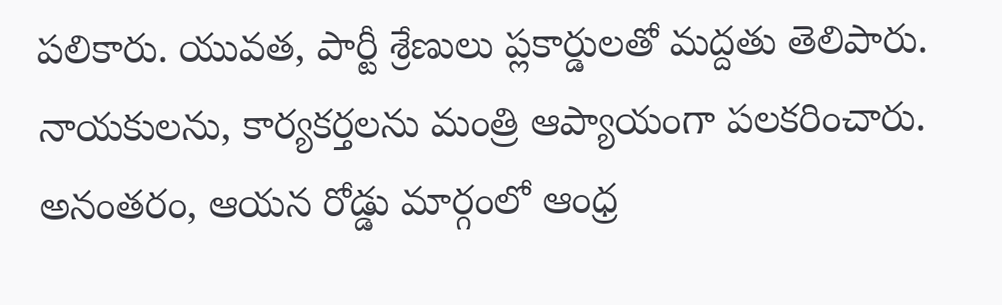పలికారు. యువత, పార్టీ శ్రేణులు ప్లకార్డులతో మద్దతు తెలిపారు. నాయకులను, కార్యకర్తలను మంత్రి ఆప్యాయంగా పలకరించారు. అనంతరం, ఆయన రోడ్డు మార్గంలో ఆంధ్ర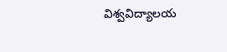విశ్వవిద్యాలయ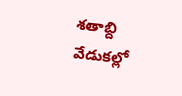శతాబ్ది వేడుకల్లో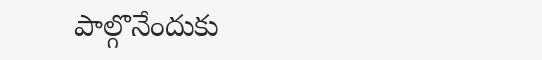పాల్గొనేందుకు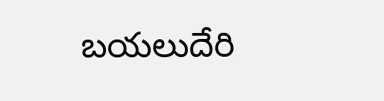బయలుదేరి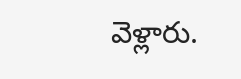వెళ్లారు.